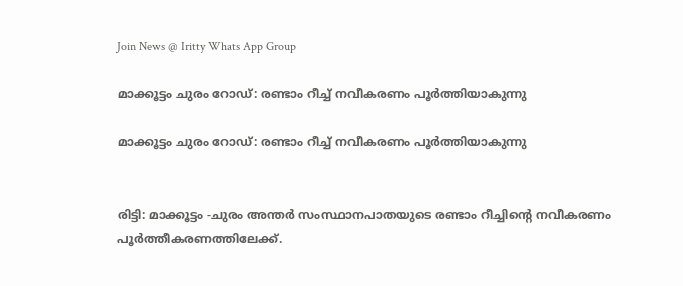Join News @ Iritty Whats App Group

മാക്കൂട്ടം ചുരം റോഡ്: രണ്ടാം റീച്ച്‌ നവീകരണം പൂര്‍ത്തിയാകുന്നു

മാക്കൂട്ടം ചുരം റോഡ്: രണ്ടാം റീച്ച്‌ നവീകരണം പൂര്‍ത്തിയാകുന്നു


രിട്ടി: മാക്കൂട്ടം -ചുരം അന്തർ സംസ്ഥാനപാതയുടെ രണ്ടാം റീച്ചിന്റെ നവീകരണം പൂർത്തീകരണത്തിലേക്ക്.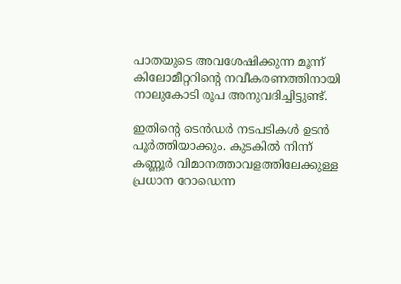പാതയുടെ അവശേഷിക്കുന്ന മൂന്ന് കിലോമീറ്ററിന്റെ നവീകരണത്തിനായി നാലുകോടി രൂപ അനുവദിച്ചിട്ടുണ്ട്.

ഇതിന്റെ ടെൻഡർ നടപടികള്‍ ഉടൻ പൂർത്തിയാക്കും. കുടകില്‍ നിന്ന് കണ്ണൂർ വിമാനത്താവളത്തിലേക്കുള്ള പ്രധാന റോഡെന്ന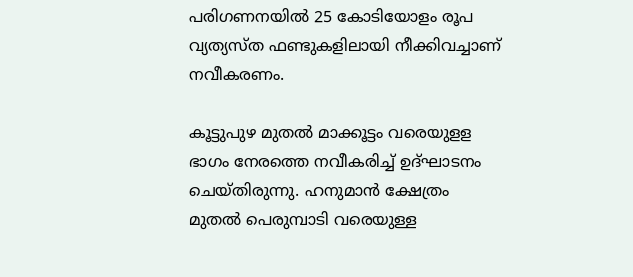പരിഗണനയില്‍ 25 കോടിയോളം രൂപ വ്യത്യസ്ത ഫണ്ടുകളിലായി നീക്കിവച്ചാണ് നവീകരണം.

കൂട്ടുപുഴ മുതല്‍ മാക്കൂട്ടം വരെയുളള ഭാഗം നേരത്തെ നവീകരിച്ച്‌ ഉദ്ഘാടനം ചെയ്തിരുന്നു. ഹനുമാൻ ക്ഷേത്രം മുതല്‍ പെരുമ്പാടി വരെയുള്ള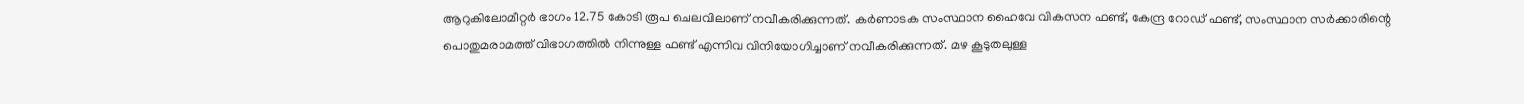ആറുകിലോമീറ്റർ ഭാഗം 12.75 കോടി രൂപ ചെലവിലാണ് നവീകരിക്കുന്നത്. കർണാടക സംസ്ഥാന ഹൈവേ വികസന ഫണ്ട്, കേന്ദ്ര റോഡ് ഫണ്ട്, സംസ്ഥാന സർക്കാരിന്റെ പൊതുമരാമത്ത് വിഭാഗത്തില്‍ നിന്നുള്ള ഫണ്ട് എന്നിവ വിനിയോഗിച്ചാണ് നവീകരിക്കുന്നത്. മഴ കൂടുതലുള്ള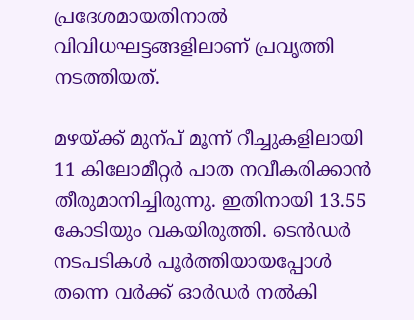പ്രദേശമായതിനാല്‍ വിവിധഘട്ടങ്ങളിലാണ് പ്രവൃത്തി നടത്തിയത്.

മഴയ്ക്ക് മുന്പ് മൂന്ന് റീച്ചുകളിലായി 11 കിലോമീറ്റർ പാത നവീകരിക്കാൻ തീരുമാനിച്ചിരുന്നു. ഇതിനായി 13.55 കോടിയും വകയിരുത്തി. ടെൻഡർ നടപടികള്‍ പൂർത്തിയായപ്പോള്‍ തന്നെ വർക്ക് ഓർഡർ നല്‍കി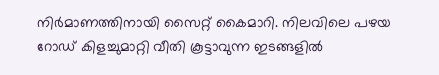നിർമാണത്തിനായി സൈറ്റ് കൈമാറി. നിലവിലെ പഴയ റോഡ് കിളച്ചുമാറ്റി വീതി കൂട്ടാവുന്ന ഇടങ്ങളില്‍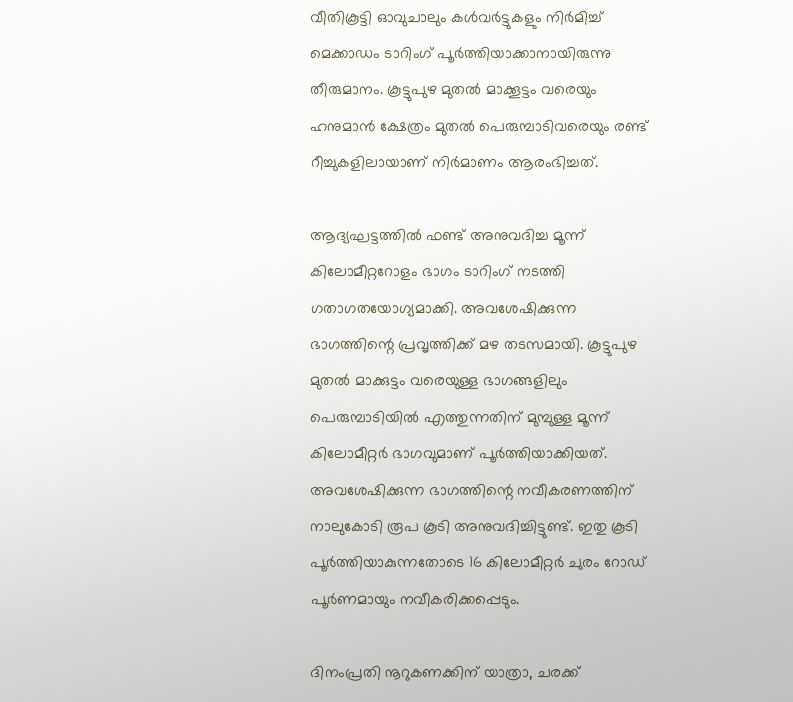വീതികൂട്ടി ഓവുചാലും കള്‍വർട്ടുകളും നിർമിച്ച്‌ മെക്കാഡം ടാറിംഗ് പൂർത്തിയാക്കാനായിരുന്നു തീരുമാനം. കൂട്ടുപുഴ മുതല്‍ മാക്കൂട്ടം വരെയും ഹനുമാൻ ക്ഷേത്രം മുതല്‍ പെരുമ്പാടിവരെയും രണ്ട് റീച്ചുകളിലായാണ് നിർമാണം ആരംഭിച്ചത്.

ആദ്യഘട്ടത്തില്‍ ഫണ്ട് അനുവദിച്ച മൂന്ന് കിലോമീറ്ററോളം ഭാഗം ടാറിംഗ് നടത്തി ഗതാഗതയോഗ്യമാക്കി. അവശേഷിക്കുന്ന ഭാഗത്തിന്റെ പ്രവൃത്തിക്ക് മഴ തടസമായി. കൂട്ടുപുഴ മുതല്‍ മാക്കുട്ടം വരെയുള്ള ഭാഗങ്ങളിലും പെരുമ്പാടിയില്‍ എത്തുന്നതിന് മുമ്പുള്ള മൂന്ന് കിലോമീറ്റർ ഭാഗവുമാണ് പൂർത്തിയാക്കിയത്. അവശേഷിക്കുന്ന ഭാഗത്തിന്റെ നവീകരണത്തിന് നാലുകോടി രൂപ കൂടി അനുവദിച്ചിട്ടുണ്ട്. ഇതു കൂടി പൂർത്തിയാകുന്നതോടെ 16 കിലോമീറ്റർ ചുരം റോഡ് പൂർണമായും നവീകരിക്കപ്പെടും.

ദിനംപ്രതി നൂറുകണക്കിന് യാത്രാ, ചരക്ക്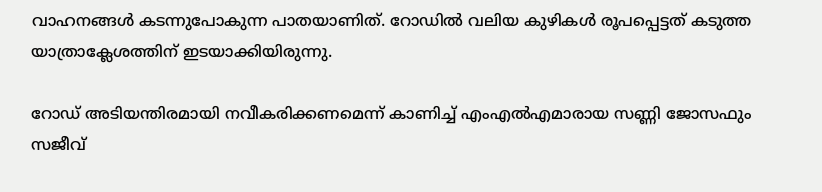വാഹനങ്ങള്‍ കടന്നുപോകുന്ന പാതയാണിത്. റോഡില്‍ വലിയ കുഴികള്‍ രൂപപ്പെട്ടത് കടുത്ത യാത്രാക്ലേശത്തിന് ഇടയാക്കിയിരുന്നു.

റോഡ് അടിയന്തിരമായി നവീകരിക്കണമെന്ന് കാണിച്ച്‌ എംഎല്‍എമാരായ സണ്ണി ജോസഫും സജീവ്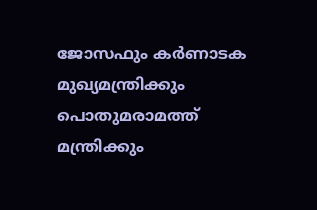ജോസഫും കർണാടക മുഖ്യമന്ത്രിക്കും പൊതുമരാമത്ത് മന്ത്രിക്കും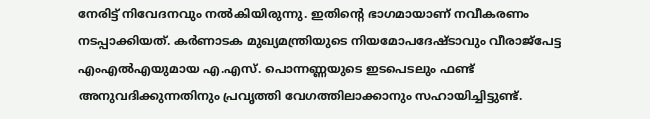നേരിട്ട് നിവേദനവും നല്‍കിയിരുന്നു. ഇതിന്റെ ഭാഗമായാണ് നവീകരണം നടപ്പാക്കിയത്. കർണാടക മുഖ്യമന്ത്രിയുടെ നിയമോപദേഷ്ടാവും വീരാജ്പേട്ട എംഎല്‍എയുമായ എ.എസ്. പൊന്നണ്ണയുടെ ഇടപെടലും ഫണ്ട് അനുവദിക്കുന്നതിനും പ്രവൃത്തി വേഗത്തിലാക്കാനും സഹായിച്ചിട്ടുണ്ട്.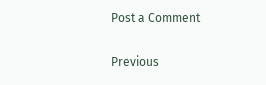Post a Comment

Previous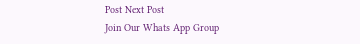Post Next Post
Join Our Whats App Group